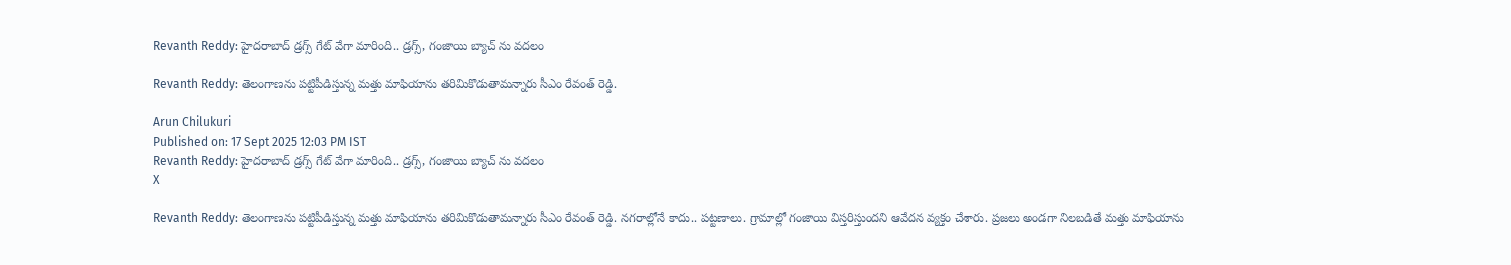Revanth Reddy: హైదరాబాద్ డ్రగ్స్ గేట్ వేగా మారింది.. డ్రగ్స్, గంజాయి బ్యాచ్ ను వదలం

Revanth Reddy: తెలంగాణను పట్టిపీడిస్తున్న మత్తు మాఫియాను తరిమికొడుతామన్నారు సీఎం రేవంత్ రెడ్డి.

Arun Chilukuri
Published on: 17 Sept 2025 12:03 PM IST
Revanth Reddy: హైదరాబాద్ డ్రగ్స్ గేట్ వేగా మారింది.. డ్రగ్స్, గంజాయి బ్యాచ్ ను వదలం
X

Revanth Reddy: తెలంగాణను పట్టిపీడిస్తున్న మత్తు మాఫియాను తరిమికొడుతామన్నారు సీఎం రేవంత్ రెడ్డి. నగరాల్లోనే కాదు.. పట్టణాలు. గ్రామాల్లో గంజాయి విస్తరిస్తుందని ఆవేదన వ్యక్తం చేశారు. ప్రజలు అండగా నిలబడితే మత్తు మాఫియాను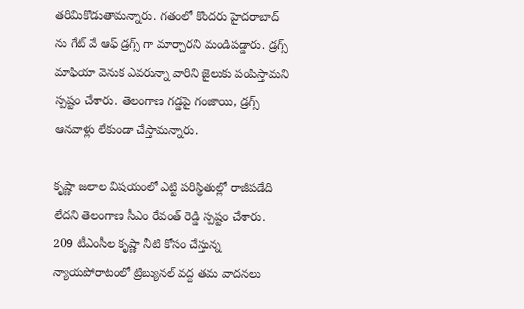తరిమికొడుతామన్నారు. గతంలో కొందరు హైదరాబాద్ ను గేట్ వే ఆఫ్ డ్రగ్స్ గా మార్చారని మండిపడ్డారు. డ్రగ్స్ మాఫియా వెనుక ఎవరున్నా వారిని జైలుకు పంపిస్తామని స్పష్టం చేశారు. తెలంగాణ గడ్డపై గంజాయి, డ్రగ్స్ ఆనవాళ్లు లేకుండా చేస్తామన్నారు.

కృష్ణా జలాల విషయంలో ఎట్టి పరిస్థితుల్లో రాజీపడేది లేదని తెలంగాణ సీఎం రేవంత్ రెడ్డి స్పష్టం చేశారు. 209 టీఎంసీల కృష్ణా నీటి కోసం చేస్తున్న న్యాయపోరాటంలో ట్రిబ్యునల్ వద్ద తమ వాదనలు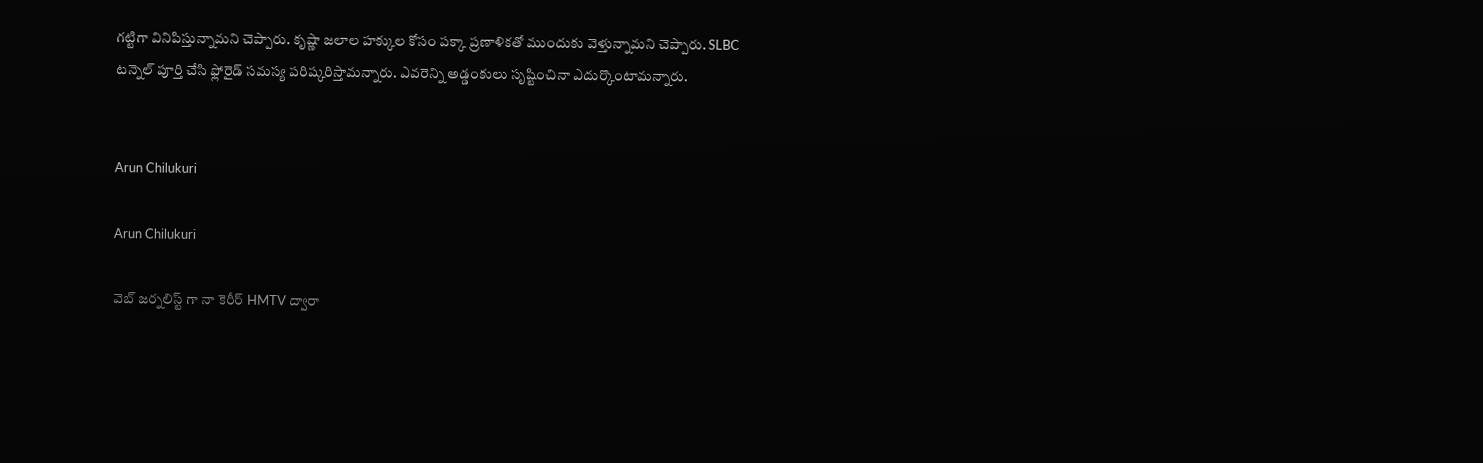గట్టిగా వినిపిస్తున్నామని చెప్పారు. కృష్ణా జలాల హక్కుల కోసం పక్కా ప్రణాళికతో ముందుకు వెళ్తున్నామని చెప్పారు. SLBC టన్నెల్ పూర్తి చేసి ఫ్లోరైడ్ సమస్య పరిష్కరిస్తామన్నారు. ఎవరెన్ని అడ్డంకులు సృష్టించినా ఎదుర్కొంటామన్నారు.


Arun Chilukuri

Arun Chilukuri

వెబ్ జర్నలిస్ట్ గా నా కెరీర్ HMTV ద్వారా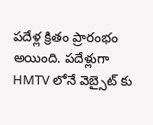పదేళ్ల క్రితం ప్రారంభం అయింది. పదేళ్లుగా HMTV లోనే వెబ్సైట్ కు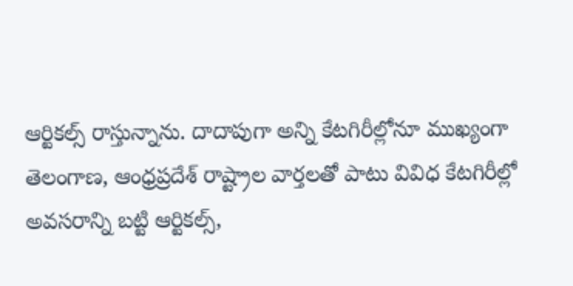ఆర్టికల్స్ రాస్తున్నాను. దాదాపుగా అన్ని కేటగిరీల్లోనూ ముఖ్యంగా తెలంగాణ, ఆంధ్రప్రదేశ్ రాష్ట్రాల వార్తలతో పాటు వివిధ కేటగిరీల్లో అవసరాన్ని బట్టి ఆర్టికల్స్,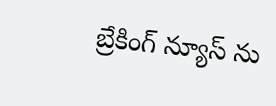బ్రేకింగ్ న్యూస్ ను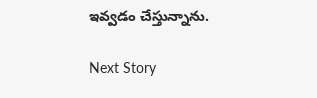ఇవ్వడం చేస్తున్నాను.

Next Story